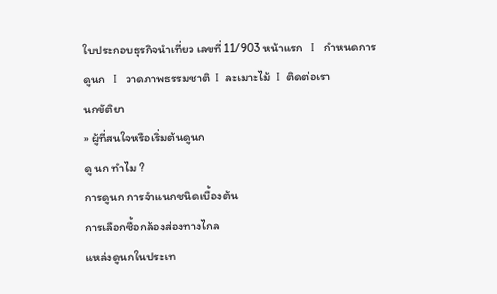ใบประกอบธุรกิจนำเที่ยว เลขที่ 11/903 หน้าแรก   I   กำหนดการดูนก   I   วาดภาพธรรมชาติ  I  ละเมาะไม้  I  ติดต่อเรา
นกขัติยา
» ผู้ที่สนใจหรือเริ่มต้นดูนก
ดู นก ทำไม ?
การดูนก การจำแนกชนิดเบื้องต้น
การเลือกซื้อกล้องส่องทางไกล
แหล่งดูนกในประเท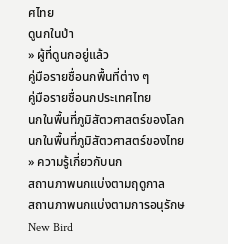ศไทย
ดูนกในป่า
» ผู้ที่ดูนกอยู่แล้ว
คู่มือรายชื่อนกพื้นที่ต่าง ๆ
คู่มือรายชื่อนกประเทศไทย
นกในพื้นที่ภูมิสัตวศาสตร์ของโลก
นกในพื้นที่ภูมิสัตวศาสตร์ของไทย
» ความรู้เกี่ยวกับนก
สถานภาพนกแบ่งตามฤดูกาล
สถานภาพนกแบ่งตามการอนุรักษ
New Bird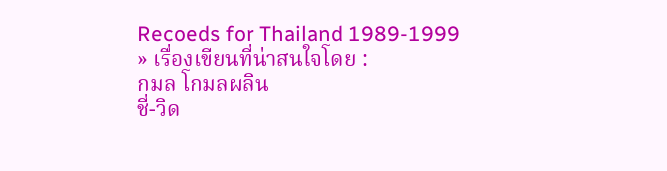Recoeds for Thailand 1989-1999
» เรื่องเขียนที่น่าสนใจโดย :
กมล โกมลผลิน
ชี่-วิด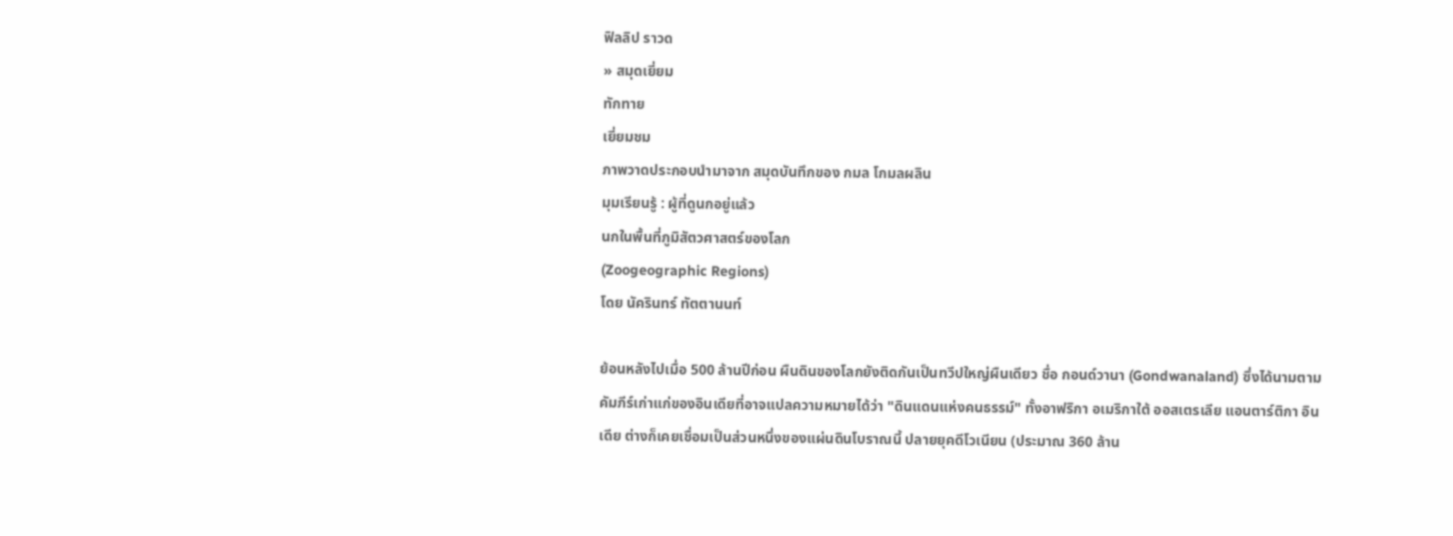ฟิลลิป ราวด
» สมุดเยี่ยม
ทักทาย
เยี่ยมชม
ภาพวาดประกอบนำมาจาก สมุดบันทึกของ กมล โกมลผลิน
มุมเรียนรู้ : ผู้ที่ดูนกอยู่แล้ว
นกในพื้นที่ภูมิสัตวศาสตร์ของโลก
(Zoogeographic Regions)
โดย นัครินทร์ ทัตตานนท์

ย้อนหลังไปเมื่อ 500 ล้านปีก่อน ผืนดินของโลกยังติดกันเป็นทวีปใหญ่ผืนเดียว ชื่อ กอนด์วานา (Gondwanaland) ซึ่งได้นามตามคัมภีร์เก่าแก่ของอินเดียที่อาจแปลความหมายได้ว่า "ดินแดนแห่งคนธรรม์" ทั้งอาฟริกา อเมริกาใต้ ออสเตรเลีย แอนตาร์ติกา อินเดีย ต่างก็เคยเชื่อมเป็นส่วนหนึ่งของแผ่นดินโบราณนี้ ปลายยุคดีโวเนียน (ประมาณ 360 ล้าน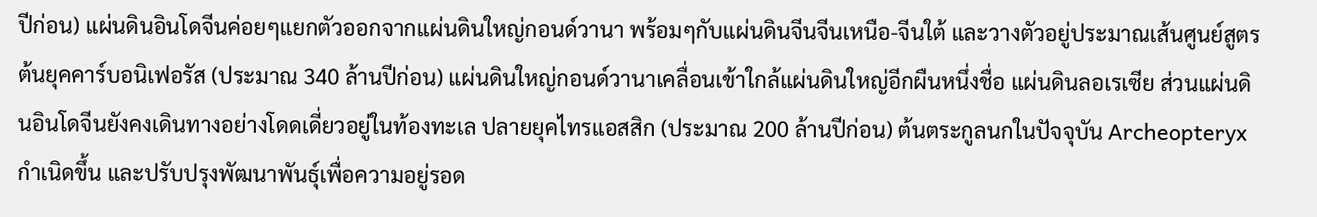ปีก่อน) แผ่นดินอินโดจีนค่อยๆแยกตัวออกจากแผ่นดินใหญ่กอนด์วานา พร้อมๆกับแผ่นดินจีนจีนเหนือ-จีนใต้ และวางตัวอยู่ประมาณเส้นศูนย์สูตร ต้นยุคคาร์บอนิเฟอรัส (ประมาณ 340 ล้านปีก่อน) แผ่นดินใหญ่กอนด์วานาเคลื่อนเข้าใกล้แผ่นดินใหญ่อีกผืนหนึ่งชื่อ แผ่นดินลอเรเซีย ส่วนแผ่นดินอินโดจีนยังคงเดินทางอย่างโดดเดี่ยวอยู่ในท้องทะเล ปลายยุคไทรแอสสิก (ประมาณ 200 ล้านปีก่อน) ต้นตระกูลนกในปัจจุบัน Archeopteryx กำเนิดขึ้น และปรับปรุงพัฒนาพันธุ์เพื่อความอยู่รอด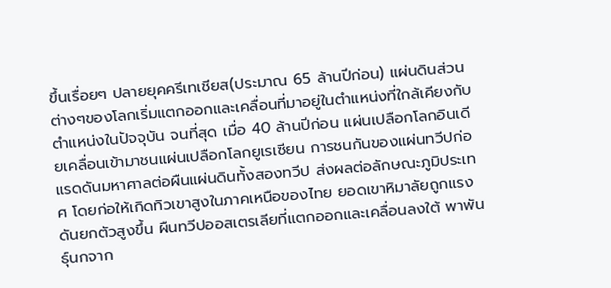ขึ้นเรื่อยๆ ปลายยุคครีเทเชียส(ประมาณ 65 ล้านปีก่อน) แผ่นดินส่วนต่างๆของโลกเริ่มแตกออกและเคลื่อนที่มาอยู่ในตำแหน่งที่ใกล้เคียงกับตำแหน่งในปัจจุบัน จนที่สุด เมื่อ 40 ล้านปีก่อน แผ่นเปลือกโลกอินเดียเคลื่อนเข้ามาชนแผ่นเปลือกโลกยูเรเซียน การชนกันของแผ่นทวีปก่อแรดดันมหาศาลต่อผืนแผ่นดินทั้งสองทวีป ส่งผลต่อลักษณะภูมิประเทศ โดยก่อให้เกิดทิวเขาสูงในภาคเหนือของไทย ยอดเขาหิมาลัยถูกแรงดันยกตัวสูงขึ้น ผืนทวีปออสเตรเลียที่แตกออกและเคลื่อนลงใต้ พาพันธุ์นกจาก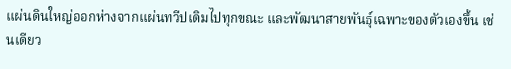แผ่นดินใหญ่ออกห่างจากแผ่นทวีปเดิมไปทุกขณะ และพัฒนาสายพันธุ์เฉพาะของตัวเองขึ้น เช่นเดียว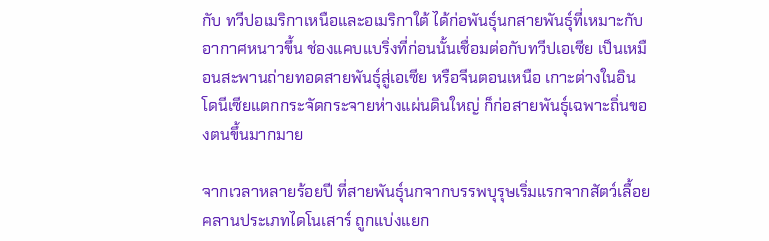กับ ทวีปอเมริกาเหนือและอเมริกาใต้ ได้ก่อพันธุ์นกสายพันธุ์ที่เหมาะกับอากาศหนาวขึ้น ช่องแคบแบริ่งที่ก่อนนั้นเชื่อมต่อกับทวีปเอเซีย เป็นเหมือนสะพานถ่ายทอดสายพันธุ์สู่เอเซีย หรือจีนตอนเหนือ เกาะต่างในอินโดนีเซียแตกกระจัดกระจายห่างแผ่นดินใหญ่ ก็ก่อสายพันธุ์เฉพาะถิ่นของตนขึ้นมากมาย

จากเวลาหลายร้อยปี ที่สายพันธุ์นกจากบรรพบุรุษเริ่มแรกจากสัตว์เลื้อยคลานประเภทไดโนเสาร์ ถูกแบ่งแยก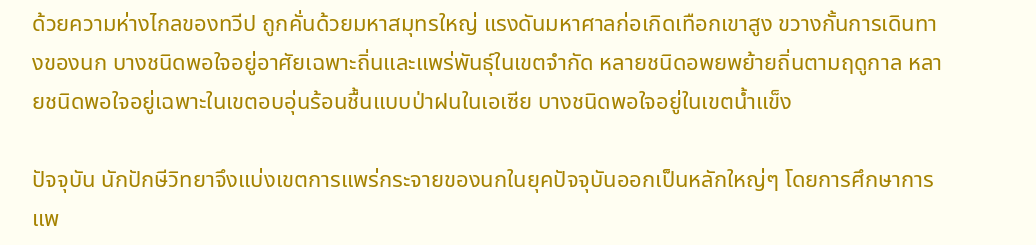ด้วยความห่างไกลของทวีป ถูกคั่นด้วยมหาสมุทรใหญ่ แรงดันมหาศาลก่อเกิดเทือกเขาสูง ขวางกั้นการเดินทางของนก บางชนิดพอใจอยู่อาศัยเฉพาะถิ่นและแพร่พันธุ์ในเขตจำกัด หลายชนิดอพยพย้ายถิ่นตามฤดูกาล หลายชนิดพอใจอยู่เฉพาะในเขตอบอุ่นร้อนชื้นแบบป่าฝนในเอเซีย บางชนิดพอใจอยู่ในเขตน้ำแข็ง

ปัจจุบัน นักปักษีวิทยาจึงแบ่งเขตการแพร่กระจายของนกในยุคปัจจุบันออกเป็นหลักใหญ่ๆ โดยการศึกษาการแพ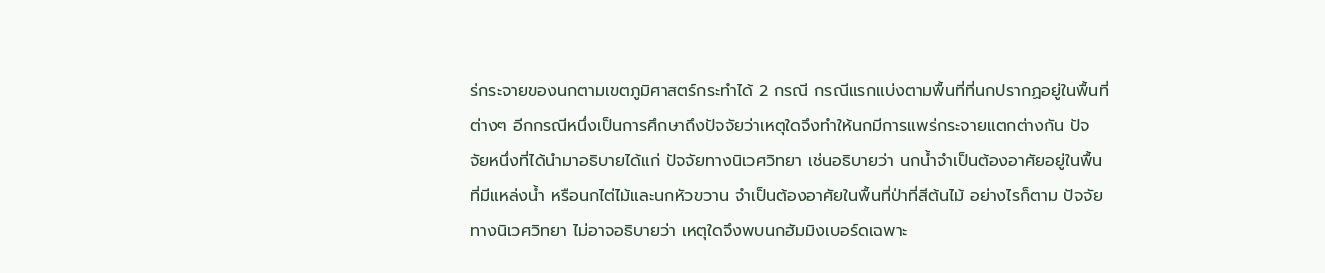ร่กระจายของนกตามเขตภูมิศาสตร์กระทำได้ 2 กรณี กรณีแรกแบ่งตามพื้นที่ที่นกปรากฏอยู่ในพื้นที่ต่างๆ อีกกรณีหนึ่งเป็นการศึกษาถึงปัจจัยว่าเหตุใดจึงทำให้นกมีการแพร่กระจายแตกต่างกัน ปัจจัยหนึ่งที่ได้นำมาอธิบายได้แก่ ปัจจัยทางนิเวศวิทยา เช่นอธิบายว่า นกน้ำจำเป็นต้องอาศัยอยู่ในพื้นที่มีแหล่งน้ำ หรือนกไต่ไม้และนกหัวขวาน จำเป็นต้องอาศัยในพื้นที่ป่าที่สีต้นไม้ อย่างไรก็ตาม ปัจจัยทางนิเวศวิทยา ไม่อาจอธิบายว่า เหตุใดจึงพบนกฮัมมิงเบอร์ดเฉพาะ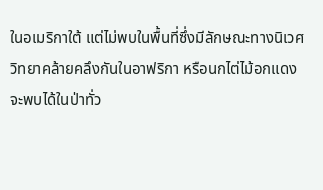ในอเมริกาใต้ แต่ไม่พบในพื้นที่ซึ่งมีลักษณะทางนิเวศวิทยาคล้ายคลึงกันในอาฟริกา หรือนกไต่ไม้อกแดง จะพบได้ในป่าทั่ว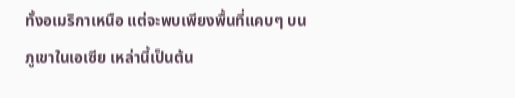ทั้งอเมริกาเหนือ แต่จะพบเพียงพื้นที่แคบๆ บนภูเขาในเอเซีย เหล่านี้เป็นต้น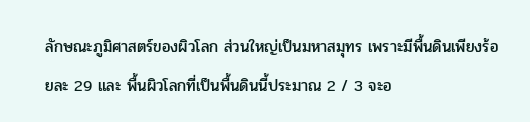ลักษณะภูมิศาสตร์ของผิวโลก ส่วนใหญ่เป็นมหาสมุทร เพราะมีพื้นดินเพียงร้อยละ 29 และ พื้นผิวโลกที่เป็นพื้นดินนี้ประมาณ 2 / 3 จะอ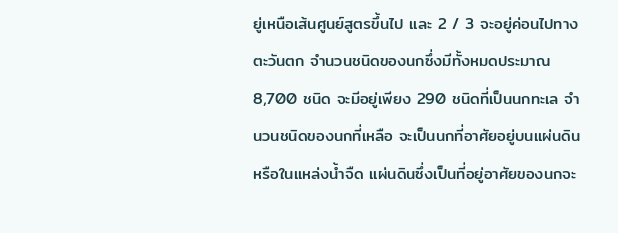ยู่เหนือเส้นศูนย์สูตรขึ้นไป และ 2 / 3 จะอยู่ค่อนไปทางตะวันตก จำนวนชนิดของนกซึ่งมีทั้งหมดประมาณ 8,700 ชนิด จะมีอยู่เพียง 290 ชนิดที่เป็นนกทะเล จำนวนชนิดของนกที่เหลือ จะเป็นนกที่อาศัยอยู่บนแผ่นดิน หรือในแหล่งน้ำจืด แผ่นดินซึ่งเป็นที่อยู่อาศัยของนกจะ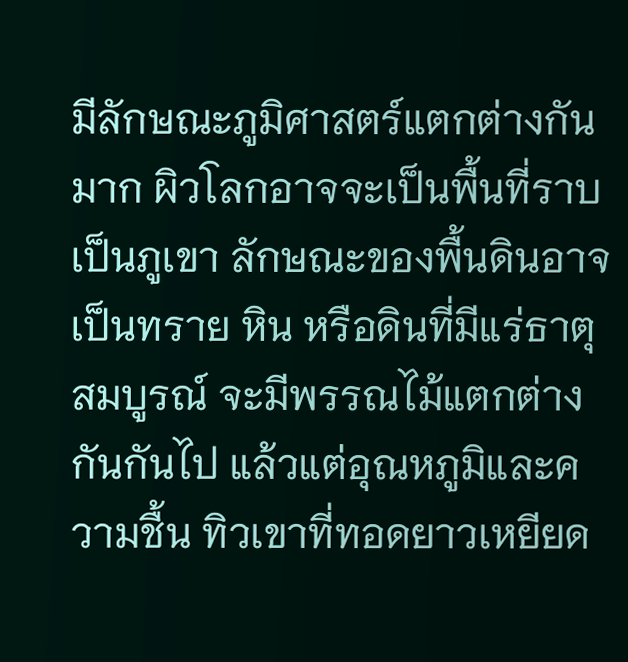มีลักษณะภูมิศาสตร์แตกต่างกันมาก ผิวโลกอาจจะเป็นพื้นที่ราบ เป็นภูเขา ลักษณะของพื้นดินอาจเป็นทราย หิน หรือดินที่มีแร่ธาตุสมบูรณ์ จะมีพรรณไม้แตกต่างกันกันไป แล้วแต่อุณหภูมิและความชื้น ทิวเขาที่ทอดยาวเหยียด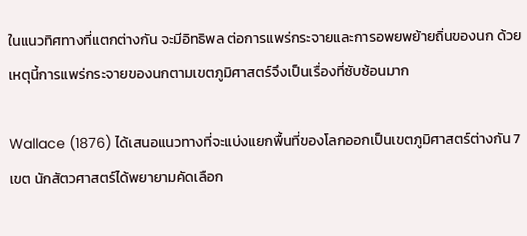ในแนวทิศทางที่แตกต่างกัน จะมีอิทธิพล ต่อการแพร่กระจายและการอพยพย้ายถิ่นของนก ด้วยเหตุนี้การแพร่กระจายของนกตามเขตภูมิศาสตร์จึงเป็นเรื่องที่ซับซ้อนมาก

Wallace (1876) ได้เสนอแนวทางที่จะแบ่งแยกพื้นที่ของโลกออกเป็นเขตภูมิศาสตร์ต่างกัน 7 เขต นักสัตวศาสตร์ได้พยายามคัดเลือก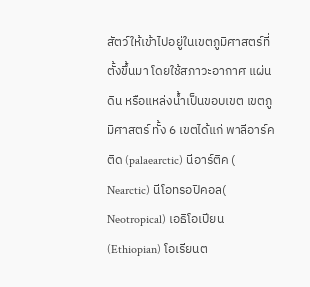สัตว์ให้เข้าไปอยู่ในเขตภูมิศาสตร์ที่ตั้งขึ้นมา โดยใช้สภาวะอากาศ แผ่นดิน หรือแหล่งน้ำเป็นขอบเขต เขตภูมิศาสตร์ ทั้ง 6 เขตได้แก่ พาลีอาร์คติด (palaearctic) นีอาร์ติค ( Nearctic) นีโอทรอปิคอล( Neotropical) เอธิโอเปียน (Ethiopian) โอเรียนต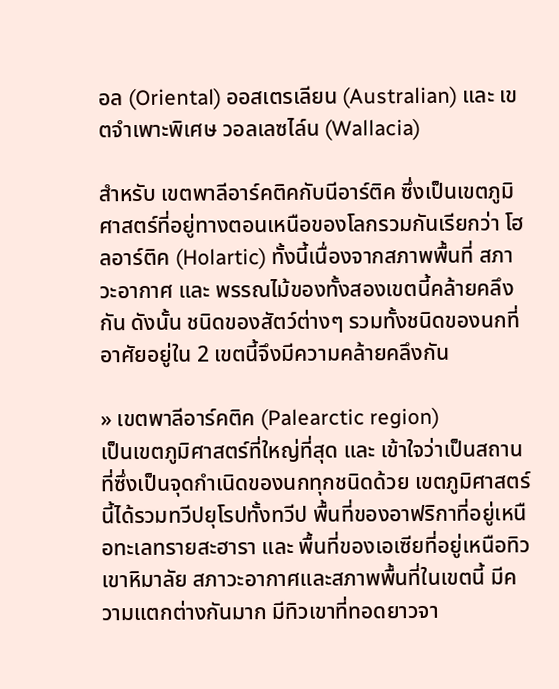อล (Oriental) ออสเตรเลียน (Australian) และ เขตจำเพาะพิเศษ วอลเลซไล์น (Wallacia)

สำหรับ เขตพาลีอาร์คติคกับนีอาร์ติค ซึ่งเป็นเขตภูมิศาสตร์ที่อยู่ทางตอนเหนือของโลกรวมกันเรียกว่า โฮลอาร์ติค (Holartic) ทั้งนี้เนื่องจากสภาพพื้นที่ สภาวะอากาศ และ พรรณไม้ของทั้งสองเขตนี้คล้ายคลึงกัน ดังนั้น ชนิดของสัตว์ต่างๆ รวมทั้งชนิดของนกที่อาศัยอยู่ใน 2 เขตนี้จึงมีความคล้ายคลึงกัน

» เขตพาลีอาร์คติค (Palearctic region)
เป็นเขตภูมิศาสตร์ที่ใหญ่ที่สุด และ เข้าใจว่าเป็นสถานที่ซึ่งเป็นจุดกำเนิดของนกทุกชนิดด้วย เขตภูมิศาสตร์นี้ได้รวมทวีปยุโรปทั้งทวีป พื้นที่ของอาฟริกาที่อยู่เหนือทะเลทรายสะฮารา และ พื้นที่ของเอเซียที่อยู่เหนือทิวเขาหิมาลัย สภาวะอากาศและสภาพพื้นที่ในเขตนี้ มีความแตกต่างกันมาก มีทิวเขาที่ทอดยาวจา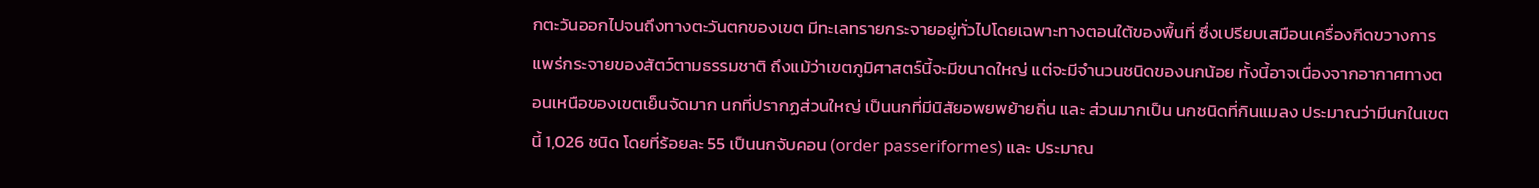กตะวันออกไปจนถึงทางตะวันตกของเขต มีทะเลทรายกระจายอยู่ทั่วไปโดยเฉพาะทางตอนใต้ของพื้นที่ ซึ่งเปรียบเสมือนเครื่องกีดขวางการแพร่กระจายของสัตว์ตามธรรมชาติ ถึงแม้ว่าเขตภูมิศาสตร์นี้จะมีขนาดใหญ่ แต่จะมีจำนวนชนิดของนกน้อย ทั้งนี้อาจเนื่องจากอากาศทางตอนเหนือของเขตเย็นจัดมาก นกที่ปรากฏส่วนใหญ่ เป็นนกที่มีนิสัยอพยพย้ายถิ่น และ ส่วนมากเป็น นกชนิดที่กินแมลง ประมาณว่ามีนกในเขตนี้ 1,026 ชนิด โดยที่ร้อยละ 55 เป็นนกจับคอน (order passeriformes) และ ประมาณ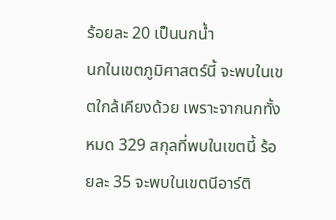ร้อยละ 20 เป็นนกน้ำ
นกในเขตภูมิศาสตร์นี้ จะพบในเขตใกล้เคียงด้วย เพราะจากนกทั้งหมด 329 สกุลที่พบในเขตนี้ ร้อยละ 35 จะพบในเขตนีอาร์ติ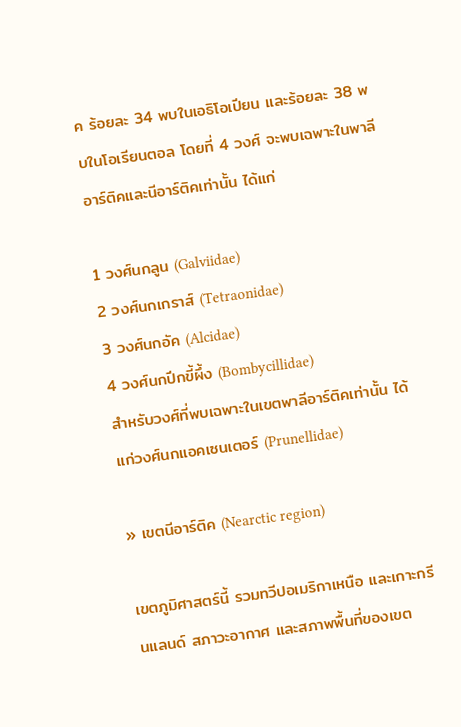ค ร้อยละ 34 พบในเอธิโอเปียน และร้อยละ 38 พบในโอเรียนตอล โดยที่ 4 วงศ์ จะพบเฉพาะในพาลีอาร์ติคและนีอาร์ติคเท่านั้น ได้แก่

1 วงศ์นกลูน (Galviidae)
2 วงศ์นกเกราส์ (Tetraonidae)
3 วงศ์นกอัค (Alcidae)
4 วงศ์นกปีกขี้ผึ้ง (Bombycillidae)
สำหรับวงศ์ที่พบเฉพาะในเขตพาลีอาร์ติคเท่านั้น ได้แก่วงศ์นกแอคเซนเตอร์ (Prunellidae)

» เขตนีอาร์ติค (Nearctic region)

เขตภูมิศาสตร์นี้ รวมทวีปอเมริกาเหนือ และเกาะกรีนแลนด์ สภาวะอากาศ และสภาพพื้นที่ของเขต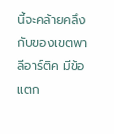นี้จะคล้ายคลึงกับของเขตพาลีอาร์ติค มีข้อแตก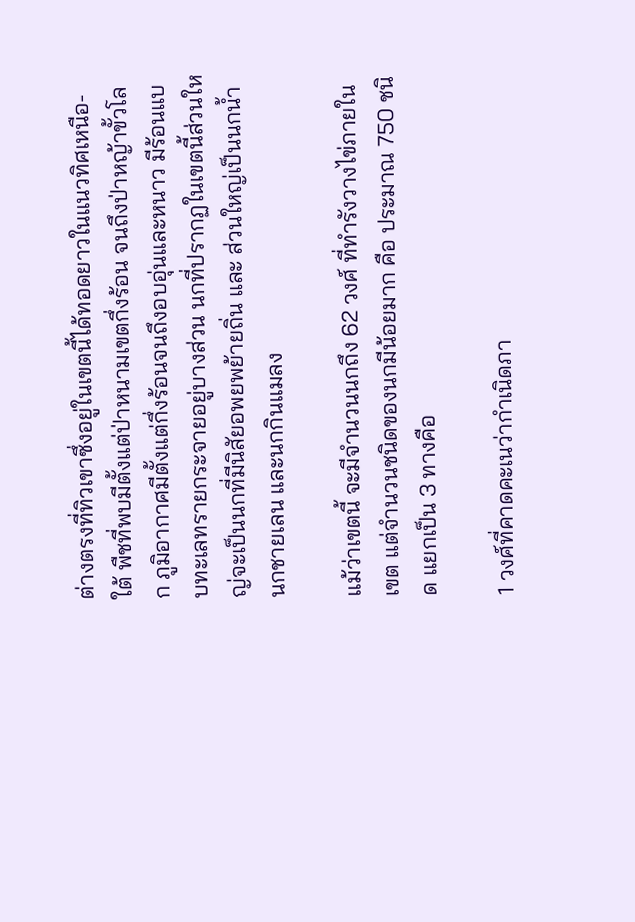ต่างตรงที่ทิวเขาซึ่งอยู่ในเขตนี้ได้ทอดยาวในแนวทิศเหนือ-ใต้ พืชที่พบมีตั้งแต่ป่าหนามเขตกึ่งร้อน จนถึงป่าหญ้าขั้วโลก ภูมิอากาศมีตั้งแต่กึ่งร้อนจนถึงอบอุ่นและหนาว มีร้อนแบบทะเลทรายกระจายอยู่บางส่วน นกที่ปรากฏในเขตนี้ส่วนใหญ่จะเป็นนกที่มีนิสัยอพยพย้ายถิ่น และ ส่วนใหญ่เป็นนกน้ำ นกชายเลน และนกกินแมลง

แม้ว่าเขตนี้ จะมีจำนวนนกถึง 62 วงศ์ ที่ทำรังวางไข่ภายในเขต แต่จำนวนชนิดของนกมีน้อยมาก คือ ประมาณ 750 ชนิด แยกเป็น 3 ทางคือ

1 วงศ์ที่คาดคะเนว่ากำเนิดภา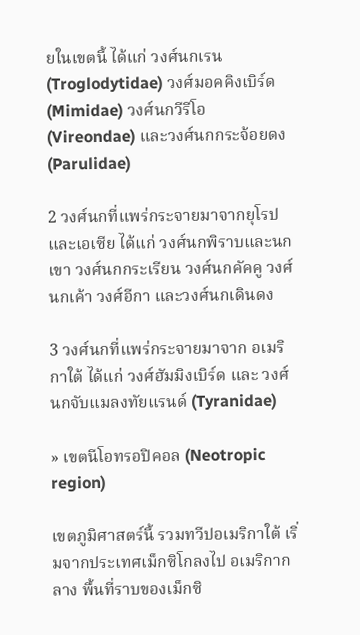ยในเขตนี้ ได้แก่ วงศ์นกเรน (Troglodytidae) วงศ์มอคคิงเบิร์ด (Mimidae) วงศ์นกวีรีโอ (Vireondae) และวงศ์นกกระจ้อยดง (Parulidae)

2 วงศ์นกที่แพร่กระจายมาจากยุโรปและเอเซีย ได้แก่ วงศ์นกพิราบและนกเขา วงศ์นกกระเรียน วงศ์นกคัคคู วงศ์นกเค้า วงศ์อีกา และวงศ์นกเดินดง

3 วงศ์นกที่แพร่กระจายมาจาก อเมริกาใต้ ได้แก่ วงศ์ฮัมมิงเบิร์ด และ วงศ์นกจับแมลงทัยแรนด์ (Tyranidae)

» เขตนีโอทรอปิคอล (Neotropic region)

เขตภูมิศาสตร์นี้ รวมทวีปอเมริกาใต้ เริ่มจากประเทศเม็กซิโกลงไป อเมริกากลาง พื้นที่ราบของเม็กซิ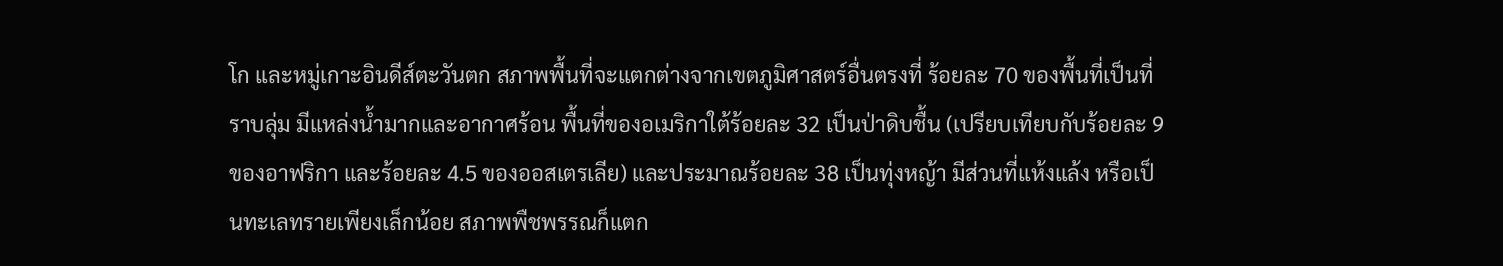โก และหมู่เกาะอินดีส์ตะวันตก สภาพพื้นที่จะแตกต่างจากเขตภูมิศาสตร์อื่นตรงที่ ร้อยละ 70 ของพื้นที่เป็นที่ราบลุ่ม มีแหล่งน้ำมากและอากาศร้อน พื้นที่ของอเมริกาใต้ร้อยละ 32 เป็นป่าดิบชื้น (เปรียบเทียบกับร้อยละ 9 ของอาฟริกา และร้อยละ 4.5 ของออสเตรเลีย) และประมาณร้อยละ 38 เป็นทุ่งหญ้า มีส่วนที่แห้งแล้ง หรือเป็นทะเลทรายเพียงเล็กน้อย สภาพพืชพรรณก็แตก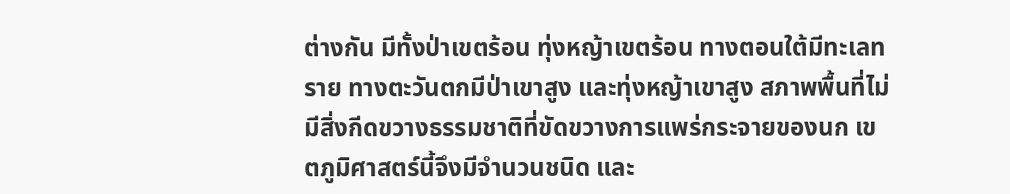ต่างกัน มีทั้งป่าเขตร้อน ทุ่งหญ้าเขตร้อน ทางตอนใต้มีทะเลทราย ทางตะวันตกมีป่าเขาสูง และทุ่งหญ้าเขาสูง สภาพพื้นที่ไม่มีสิ่งกีดขวางธรรมชาติที่ขัดขวางการแพร่กระจายของนก เขตภูมิศาสตร์นี้จึงมีจำนวนชนิด และ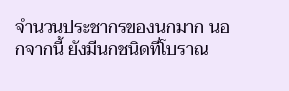จำนวนประชากรของนกมาก นอกจากนี้ ยังมีนกชนิดที่โบราณ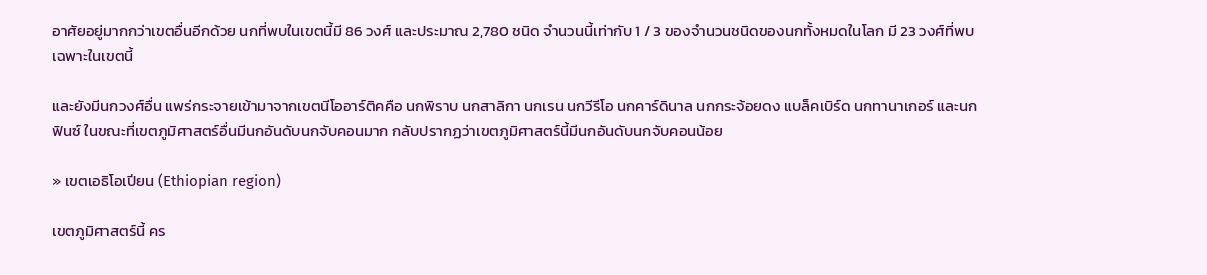อาศัยอยู่มากกว่าเขตอื่นอีกด้วย นกที่พบในเขตนี้มี 86 วงศ์ และประมาณ 2,780 ชนิด จำนวนนี้เท่ากับ 1 / 3 ของจำนวนชนิดของนกทั้งหมดในโลก มี 23 วงศ์ที่พบเฉพาะในเขตนี้

และยังมีนกวงศ์อื่น แพร่กระจายเข้ามาจากเขตนีโออาร์ติคคือ นกพิราบ นกสาลิกา นกเรน นกวีรีโอ นกคาร์ดินาล นกกระจ้อยดง แบล็คเบิร์ด นกทานาเกอร์ และนกฟินซ์ ในขณะที่เขตภูมิศาสตร์อื่นมีนกอันดับนกจับคอนมาก กลับปรากฏว่าเขตภูมิศาสตร์นี้มีนกอันดับนกจับคอนน้อย

» เขตเอธิโอเปียน (Ethiopian region)

เขตภูมิศาสตร์นี้ คร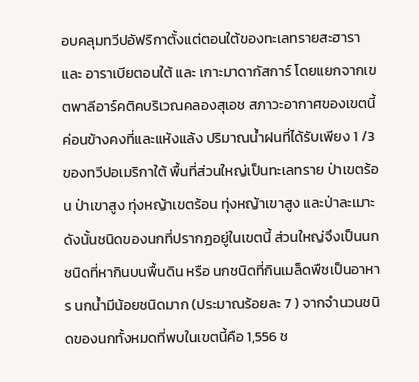อบคลุมทวีปอัฟริกาตั้งแต่ตอนใต้ของทะเลทรายสะฮารา และ อาราเบียตอนใต้ และ เกาะมาดากัสการ์ โดยแยกจากเขตพาลีอาร์คติคบริเวณคลองสุเอช สภาวะอากาศของเขตนี้ค่อนข้างคงที่และแห้งแล้ง ปริมาณน้ำฝนที่ได้รับเพียง 1 /3 ของทวีปอเมริกาใต้ พื้นที่ส่วนใหญ่เป็นทะเลทราย ป่าเขตร้อน ป่าเขาสูง ทุ่งหญ้าเขตร้อน ทุ่งหญ้าเขาสูง และป่าละเมาะ ดังนั้นชนิดของนกที่ปรากฏอยู่ในเขตนี้ ส่วนใหญ่จึงเป็นนกชนิดที่หากินบนพื้นดิน หรือ นกชนิดที่กินเมล็ดพืชเป็นอาหาร นกน้ำมีน้อยชนิดมาก (ประมาณร้อยละ 7 ) จากจำนวนชนิดของนกทั้งหมดที่พบในเขตนี้คือ 1,556 ช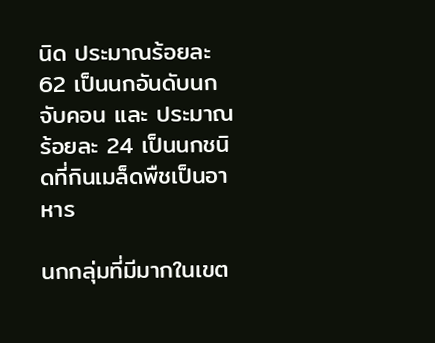นิด ประมาณร้อยละ 62 เป็นนกอันดับนกจับคอน และ ประมาณร้อยละ 24 เป็นนกชนิดที่กินเมล็ดพืชเป็นอาหาร

นกกลุ่มที่มีมากในเขต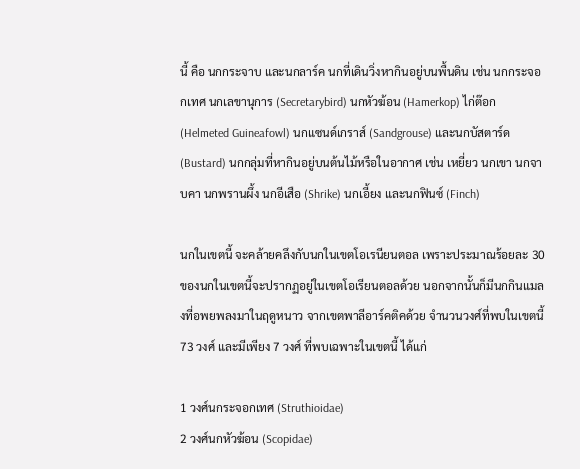นี้ คือ นกกระจาบ และนกลาร์ค นกที่เดินวิ่งหากินอยู่บนพื้นดิน เช่น นกกระจอกเทศ นกเลขานุการ (Secretarybird) นกหัวฆ้อน (Hamerkop) ไก่ต๊อก (Helmeted Guineafowl) นกแซนด์เกราส์ (Sandgrouse) และนกบัสตาร์ด (Bustard) นกกลุ่มที่หากินอยู่บนต้นไม้หรือในอากาศ เช่น เหยี่ยว นกเขา นกจาบคา นกพรานผึ้ง นกอีเสือ (Shrike) นกเอี้ยง และนกฟินซ์ (Finch)

นกในเขตนี้ จะคล้ายคลึงกับนกในเขตโอเรนียนตอล เพราะประมาณร้อยละ 30 ของนกในเขตนี้จะปรากฏอยู่ในเขตโอเรียนตอลด้วย นอกจากนั้นก็มีนกกินแมลงที่อพยพลงมาในฤดูหนาว จากเขตพาลีอาร์คติคด้วย จำนวนวงศ์ที่พบในเขตนี้ 73 วงศ์ และมีเพียง 7 วงศ์ ที่พบเฉพาะในเขตนี้ ได้แก่

1 วงศ์นกระจอกเทศ (Struthioidae)
2 วงศ์นกหัวฆ้อน (Scopidae)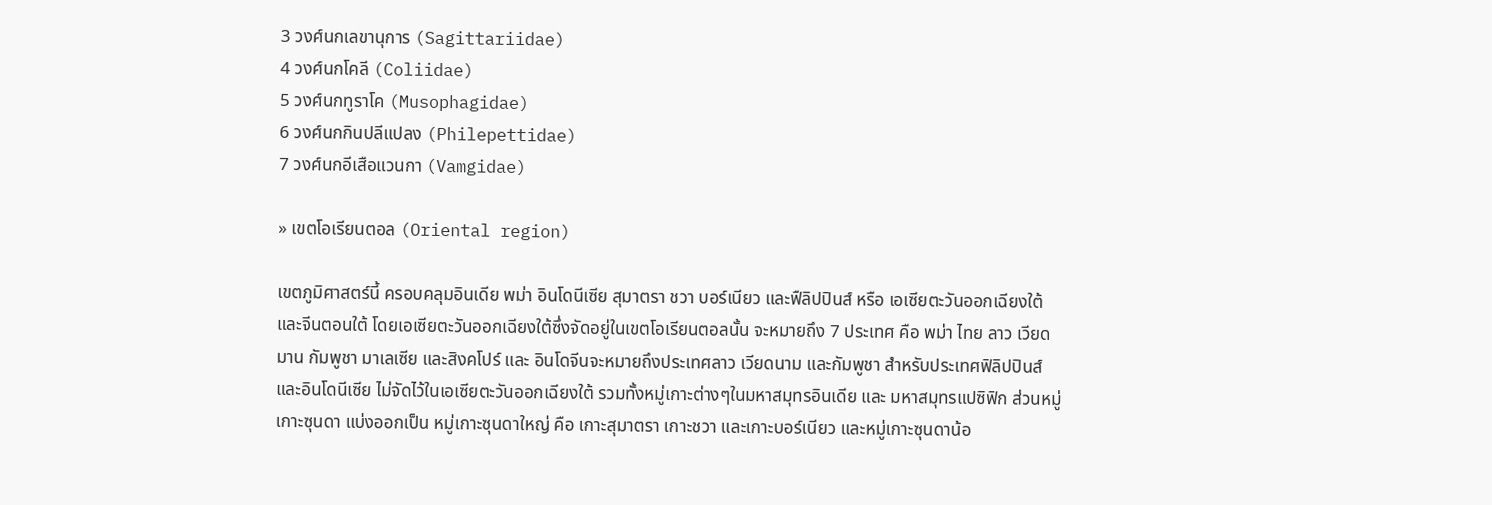3 วงศ์นกเลขานุการ (Sagittariidae)
4 วงศ์นกโคลี (Coliidae)
5 วงศ์นกทูราโค (Musophagidae)
6 วงศ์นกกินปลีแปลง (Philepettidae)
7 วงศ์นกอีเสือแวนกา (Vamgidae)

» เขตโอเรียนตอล (Oriental region)

เขตภูมิศาสตร์นี้ ครอบคลุมอินเดีย พม่า อินโดนีเซีย สุมาตรา ชวา บอร์เนียว และฟืลิปปินส์ หรือ เอเซียตะวันออกเฉียงใต้ และจีนตอนใต้ โดยเอเซียตะวันออกเฉียงใต้ซึ่งจัดอยู่ในเขตโอเรียนตอลนั้น จะหมายถึง 7 ประเทศ คือ พม่า ไทย ลาว เวียดมาน กัมพูชา มาเลเซีย และสิงคโปร์ และ อินโดจีนจะหมายถึงประเทศลาว เวียดนาม และกัมพูชา สำหรับประเทศฟิลิปปินส์และอินโดนีเซีย ไม่จัดไว้ในเอเซียตะวันออกเฉียงใต้ รวมทั้งหมู่เกาะต่างๆในมหาสมุทรอินเดีย และ มหาสมุทรแปซิฟิก ส่วนหมู่เกาะซุนดา แบ่งออกเป็น หมู่เกาะซุนดาใหญ่ คือ เกาะสุมาตรา เกาะชวา และเกาะบอร์เนียว และหมู่เกาะซุนดาน้อ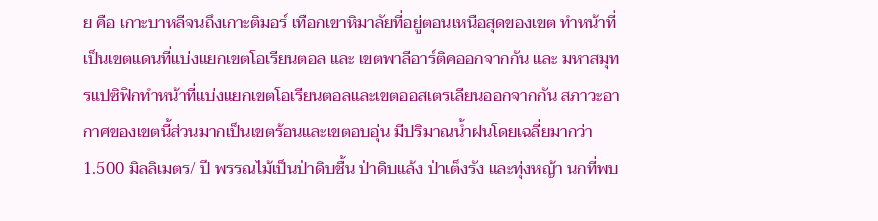ย คือ เกาะบาหลีจนถึงเกาะติมอร์ เทือกเขาหิมาลัยที่อยู่ตอนเหนือสุดของเขต ทำหน้าที่เป็นเขตแดนที่แบ่งแยกเขตโอเรียนตอล และ เขตพาลีอาร์ติคออกจากกัน และ มหาสมุทรแปซิฟิกทำหน้าที่แบ่งแยกเขตโอเรียนตอลและเขตออสเตรเลียนออกจากกัน สภาวะอากาศของเขตนี้ส่วนมากเป็นเขตร้อนและเขตอบอุ่น มีปริมาณน้ำฝนโดยเฉลี่ยมากว่า 1.500 มิลลิเมตร/ ปี พรรณไม้เป็นป่าดิบชื้น ป่าดิบแล้ง ป่าเต็งรัง และทุ่งหญ้า นกที่พบ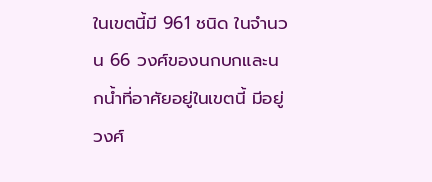ในเขตนี้มี 961 ชนิด ในจำนวน 66 วงศ์ของนกบกและนกน้ำที่อาศัยอยู่ในเขตนี้ มีอยู่วงศ์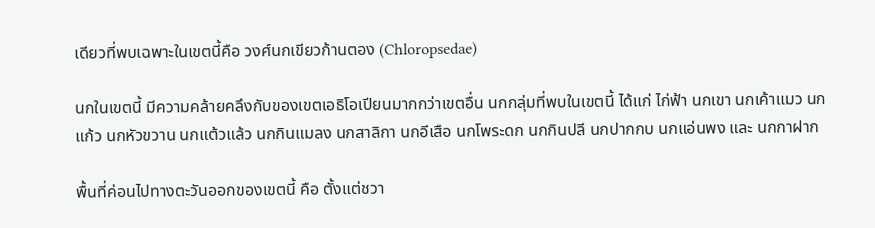เดียวที่พบเฉพาะในเขตนี้คือ วงศ์นกเขียวก้านตอง (Chloropsedae)

นกในเขตนี้ มีความคล้ายคลึงกับของเขตเอธิโอเปียนมากกว่าเขตอื่น นกกลุ่มที่พบในเขตนี้ ได้แก่ ไก่ฟ้า นกเขา นกเค้าแมว นกแก้ว นกหัวขวาน นกแต้วแล้ว นกกินแมลง นกสาลิกา นกอีเสือ นกโพระดก นกกินปลี นกปากกบ นกแอ่นพง และ นกกาฝาก

พื้นที่ค่อนไปทางตะวันออกของเขตนี้ คือ ตั้งแต่ชวา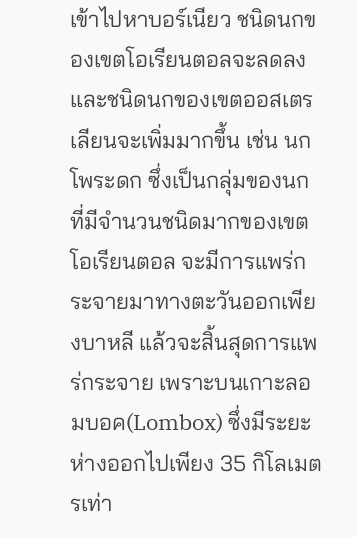เข้าไปหาบอร์เนียว ชนิดนกของเขตโอเรียนตอลจะลดลงและชนิดนกของเขตออสเตรเลียนจะเพิ่มมากขึ้น เช่น นกโพระดก ซึ่งเป็นกลุ่มของนกที่มีจำนวนชนิดมากของเขตโอเรียนตอล จะมีการแพร่กระจายมาทางตะวันออกเพียงบาหลี แล้วจะสิ้นสุดการแพร่กระจาย เพราะบนเกาะลอมบอค(Lombox) ซึ่งมีระยะห่างออกไปเพียง 35 กิโลเมตรเท่า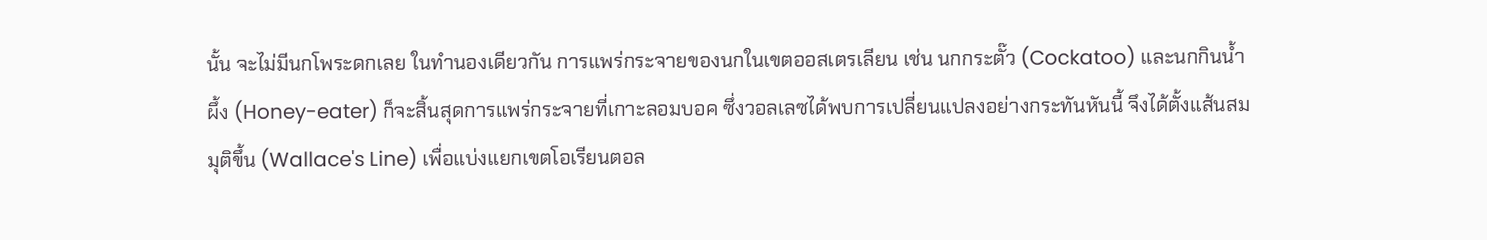นั้น จะไม่มีนกโพระดกเลย ในทำนองเดียวกัน การแพร่กระจายของนกในเขตออสเตรเลียน เช่น นกกระตั๊ว (Cockatoo) และนกกินน้ำผึ้ง (Honey-eater) ก็จะสิ้นสุดการแพร่กระจายที่เกาะลอมบอค ซึ่งวอลเลซได้พบการเปลี่ยนแปลงอย่างกระทันหันนี้ จึงได้ตั้งแส้นสมมุติขึ้น (Wallace's Line) เพื่อแบ่งแยกเขตโอเรียนตอล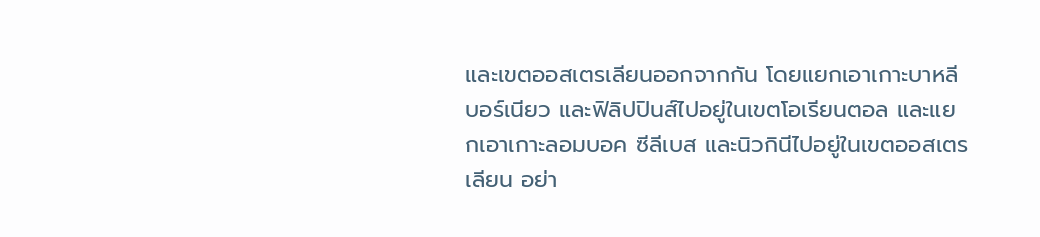และเขตออสเตรเลียนออกจากกัน โดยแยกเอาเกาะบาหลี บอร์เนียว และฟิลิปปินส์ไปอยู่ในเขตโอเรียนตอล และแยกเอาเกาะลอมบอค ซีลีเบส และนิวกินีไปอยู่ในเขตออสเตรเลียน อย่า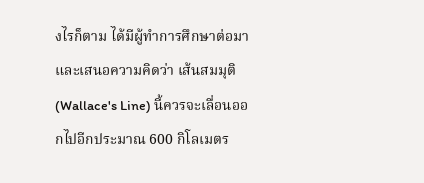งไรก็ตาม ได้มีผู้ทำการศึกษาต่อมา และเสนอความคิดว่า เส้นสมมุติ (Wallace's Line) นี้ควรจะเลื่อนออกไปอีกประมาณ 600 กิโลเมตร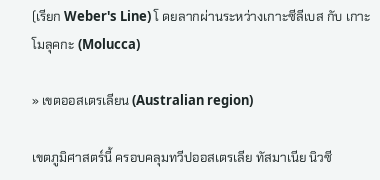(เรียก Weber's Line) โ ดยลากผ่านระหว่างเกาะซีลีเบส กับ เกาะโมลุคกะ (Molucca)

» เขตออสเตรเลียน (Australian region)

เขตภูมิศาสตร์นี้ ครอบคลุมทวีปออสเตรเลีย ทัสมาเนีย นิวซี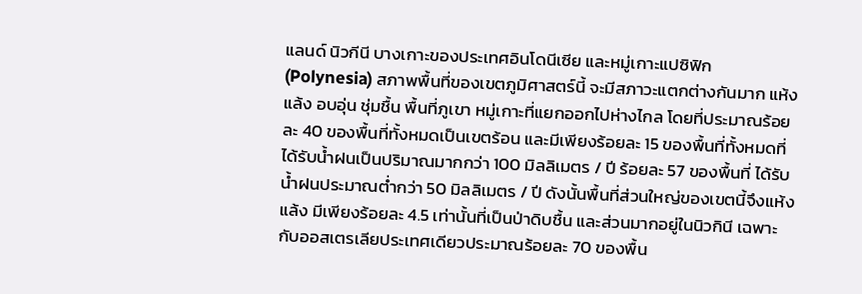แลนด์ นิวกีนี บางเกาะของประเทศอินโดนีเซีย และหมู่เกาะแปซิฟิก (Polynesia) สภาพพื้นที่ของเขตภูมิศาสตร์นี้ จะมีสภาวะแตกต่างกันมาก แห้งแล้ง อบอุ่น ชุ่มชื้น พื้นที่ภูเขา หมู่เกาะที่แยกออกไปห่างไกล โดยที่ประมาณร้อยละ 40 ของพื้นที่ทั้งหมดเป็นเขตร้อน และมีเพียงร้อยละ 15 ของพื้นที่ทั้งหมดที่ได้รับน้ำฝนเป็นปริมาณมากกว่า 100 มิลลิเมตร / ปี ร้อยละ 57 ของพื้นที่ ได้รับน้ำฝนประมาณต่ำกว่า 50 มิลลิเมตร / ปี ดังนั้นพื้นที่ส่วนใหญ่ของเขตนี้จึงแห้งแล้ง มีเพียงร้อยละ 4.5 เท่านั้นที่เป็นป่าดิบชื้น และส่วนมากอยู่ในนิวกินี เฉพาะกับออสเตรเลียประเทศเดียวประมาณร้อยละ 70 ของพื้น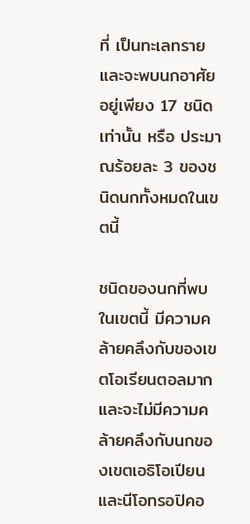ที่ เป็นทะเลทราย และจะพบนกอาศัยอยู่เพียง 17 ชนิดเท่านั้น หรือ ประมาณร้อยละ 3 ของชนิดนกทั้งหมดในเขตนี้

ชนิดของนกที่พบในเขตนี้ มีความคล้ายคลึงกับของเขตโอเรียนตอลมาก และจะไม่มีความคล้ายคลึงกับนกของเขตเอธิโอเปียนและนีโอทรอปิคอ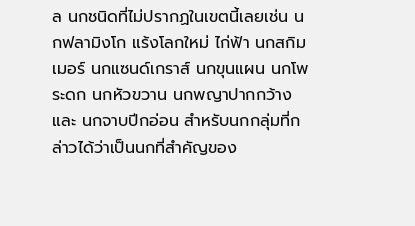ล นกชนิดที่ไม่ปรากฏในเขตนี้เลยเช่น นกฟลามิงโก แร้งโลกใหม่ ไก่ฟ้า นกสกิมเมอร์ นกแซนด์เกราส์ นกขุนแผน นกโพระดก นกหัวขวาน นกพญาปากกว้าง และ นกจาบปีกอ่อน สำหรับนกกลุ่มที่กล่าวได้ว่าเป็นนกที่สำคัญของ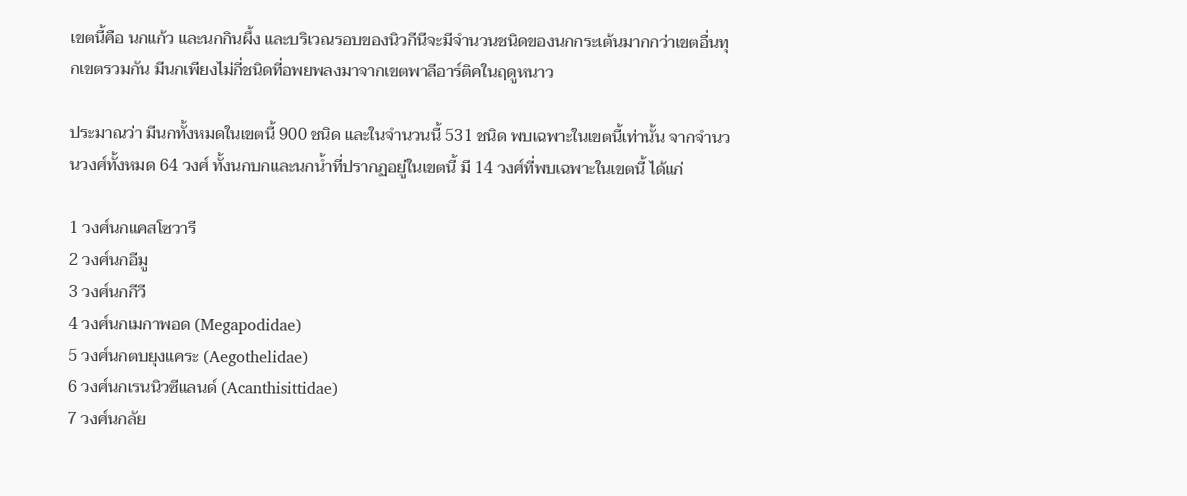เขตนี้คือ นกแก้ว และนกกินผึ้ง และบริเวณรอบของนิวกีนีจะมีจำนวนชนิดของนกกระเต้นมากกว่าเขตอื่นทุกเขตรวมกัน มีนกเพียงไม่กี่ชนิดที่อพยพลงมาจากเขตพาลีอาร์ติคในฤดูหนาว

ประมาณว่า มีนกทั้งหมดในเขตนี้ 900 ชนิด และในจำนวนนี้ 531 ชนิด พบเฉพาะในเขตนี้เท่านั้น จากจำนวนวงศ์ทั้งหมด 64 วงศ์ ทั้งนกบกและนกน้ำที่ปรากฏอยู่ในเขตนี้ มี 14 วงศ์ที่พบเฉพาะในเขตนี้ ได้แก่

1 วงศ์นกแคสโซวารี
2 วงศ์นกอีมู
3 วงศ์นกกีวี
4 วงศ์นกเมกาพอด (Megapodidae)
5 วงศ์นกตบยุงแคระ (Aegothelidae)
6 วงศ์นกเรนนิวซีแลนด์ (Acanthisittidae)
7 วงศ์นกลัย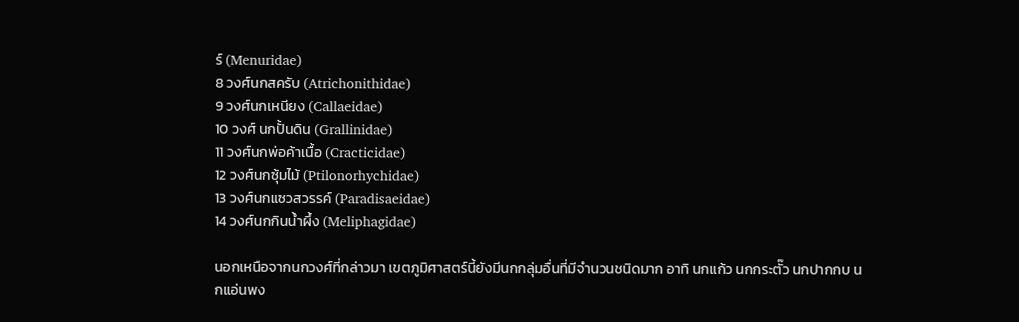ร์ (Menuridae)
8 วงศ์นกสครับ (Atrichonithidae)
9 วงศ์นกเหนียง (Callaeidae)
10 วงศ์ นกปั้นดิน (Grallinidae)
11 วงศ์นกพ่อค้าเนื้อ (Cracticidae)
12 วงศ์นกซุ้มไม้ (Ptilonorhychidae)
13 วงศ์นกแซวสวรรค์ (Paradisaeidae)
14 วงศ์นกกินน้ำผึ้ง (Meliphagidae)

นอกเหนือจากนกวงศ์ที่กล่าวมา เขตภูมิศาสตร์นี้ยังมีนกกลุ่มอื่นที่มีจำนวนชนิดมาก อาทิ นกแก้ว นกกระตั๊ว นกปากกบ นกแอ่นพง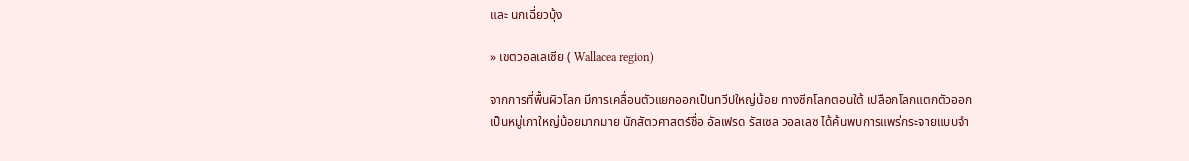และ นกเฉี่ยวบุ้ง

» เขตวอลเลเซีย ( Wallacea region)

จากการที่พื้นผิวโลก มีการเคลื่อนตัวแยกออกเป็นทวีปใหญ่น้อย ทางซีกโลกตอนใต้ เปลือกโลกแตกตัวออกเป็นหมู่เกาใหญ่น้อยมากมาย นักสัตวศาสตร์ชื่อ อัลเฟรด รัสเซล วอลเลซ ได้ค้นพบการแพร่กระจายแบบจำ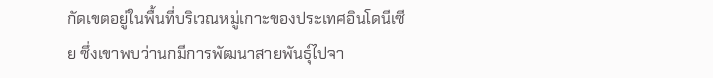กัดเขตอยู่ในพื้นที่บริเวณหมู่เกาะของประเทศอินโดนีเซีย ซึ่งเขาพบว่านกมีการพัฒนาสายพันธุ์ไปจา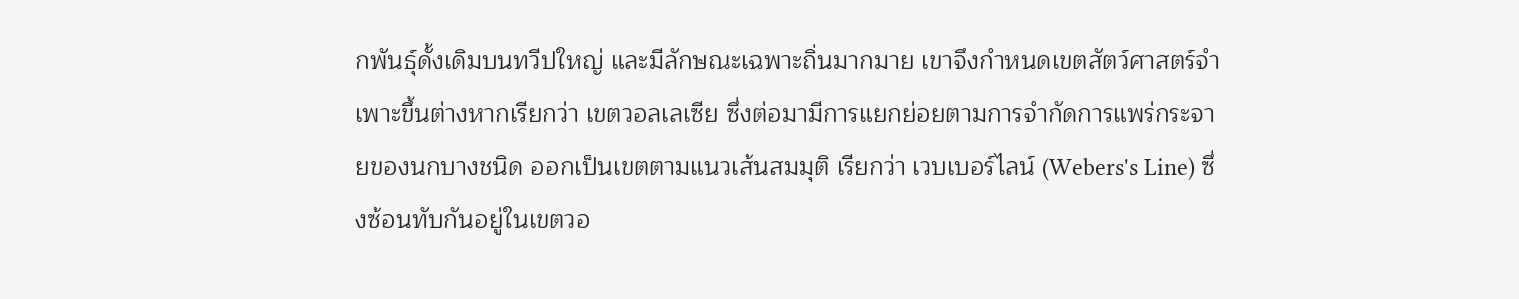กพันธุ์ดั้งเดิมบนทวีปใหญ่ และมีลักษณะเฉพาะถิ่นมากมาย เขาจึงกำหนดเขตสัตว์ศาสตร์จำเพาะขึ้นต่างหากเรียกว่า เขตวอลเลเซีย ซึ่งต่อมามีการแยกย่อยตามการจำกัดการแพร่กระจายของนกบางชนิด ออกเป็นเขตตามแนวเส้นสมมุติ เรียกว่า เวบเบอร์ไลน์ (Webers's Line) ซึ่งซ้อนทับกันอยู่ในเขตวอ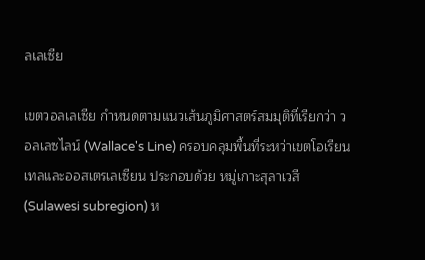ลเลเซีย

เขตวอลเลเซีย กำหนดตามแนวเส้นภูมิศาสตร์สมมุติที่เรียกว่า วอลเลซไลน์ (Wallace's Line) ครอบคลุมพื้นที่ระหว่าเขตโอเรียนเทลและออสเตรเลเซียน ประกอบด้วย หมู่เกาะสุลาเวสี (Sulawesi subregion) ห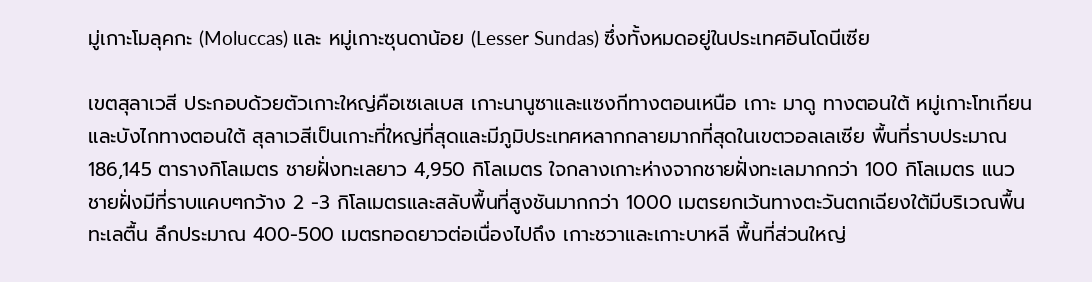มู่เกาะโมลุคกะ (Moluccas) และ หมู่เกาะซุนดาน้อย (Lesser Sundas) ซึ่งทั้งหมดอยู่ในประเทศอินโดนีเซีย

เขตสุลาเวสี ประกอบด้วยตัวเกาะใหญ่คือเซเลเบส เกาะนานูซาและแซงกีทางตอนเหนือ เกาะ มาดู ทางตอนใต้ หมู่เกาะโทเกียนและบังไกทางตอนใต้ สุลาเวสีเป็นเกาะที่ใหญ่ที่สุดและมีภูมิประเทศหลากกลายมากที่สุดในเขตวอลเลเซีย พื้นที่ราบประมาณ 186,145 ตารางกิโลเมตร ชายฝั่งทะเลยาว 4,950 กิโลเมตร ใจกลางเกาะห่างจากชายฝั่งทะเลมากกว่า 100 กิโลเมตร แนวชายฝั่งมีที่ราบแคบๆกว้าง 2 -3 กิโลเมตรและสลับพื้นที่สูงชันมากกว่า 1000 เมตรยกเว้นทางตะวันตกเฉียงใต้มีบริเวณพื้นทะเลตื้น ลึกประมาณ 400-500 เมตรทอดยาวต่อเนื่องไปถึง เกาะชวาและเกาะบาหลี พื้นที่ส่วนใหญ่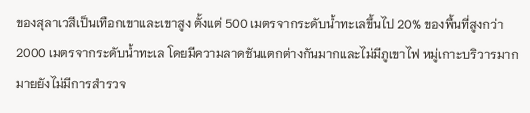ของสุลาเวสีเป็นเทือกเขาและเขาสูง ตั้งแต่ 500 เมตรจากระดับน้ำทะเลขึ้นไป 20% ของพื้นที่สูงกว่า 2000 เมตรจากระดับน้ำทะเล โดยมีความลาดชันแตกต่างกันมากและไม่มีภูเขาไฟ หมู่เกาะบริวารมากมายยังไม่มีการสำรวจ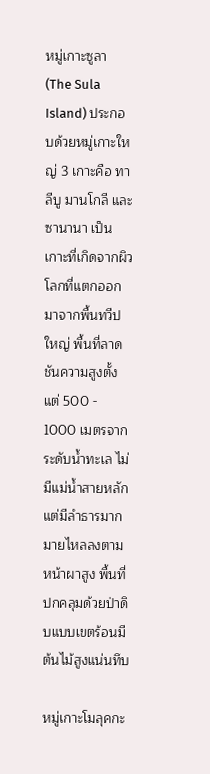หมู่เกาะซูลา (The Sula Island) ประกอบด้วยหมู่เกาะใหญ่ 3 เกาะคือ ทาลีบู มานโกลี และ ซานานา เป็นเกาะที่เกิดจากผิวโลกที่แตกออกมาจากพื้นทวีปใหญ่ พื้นที่ลาดชันความสูงตั้งแต่ 500 - 1000 เมตรจากระดับน้ำทะเล ไม่มีแม่น้ำสายหลัก แต่มีลำธารมากมายไหลลงตามหน้าผาสูง พื้นที่ปกคลุมด้วยป่าดิบแบบเขตร้อนมีต้นไม้สูงแน่นทึบ

หมู่เกาะโมลุคกะ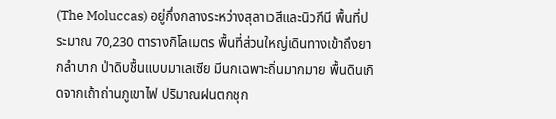(The Moluccas) อยู่กึ่งกลางระหว่างสุลาเวสีและนิวกีนี พื้นที่ประมาณ 70,230 ตารางกิโลเมตร พื้นที่ส่วนใหญ่เดินทางเข้าถึงยากลำบาก ป่าดิบชื้นแบบมาเลเซีย มีนกเฉพาะถิ่นมากมาย พื้นดินเกิดจากเถ้าถ่านภูเขาไฟ ปริมาณฝนตกชุก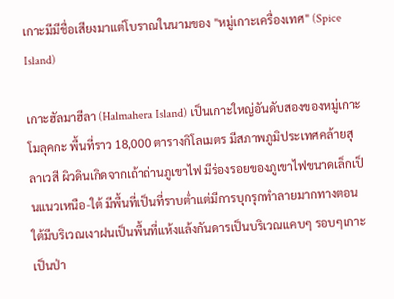เกาะมีมีชื่อเสียงมาแต่โบราณในนามของ "หมู่เกาะเครื่องเทศ" (Spice Island)

เกาะฮัลมาฮีลา (Halmahera Island) เป็นเกาะใหญ่อันดับสองของหมู่เกาะโมลุคกะ พื้นที่ราว 18,000 ตารางกิโลเมตร มีสภาพภูมิประเทศคล้ายสุลาเวสี ผิวดินเกิดจากเถ้าถ่านภูเขาไฟ มีร่องรอยของภูเขาไฟขนาดเล็กเป็นแนวเหนือ-ใต้ มีพื้นที่เป็นที่ราบต่ำแต่มีการบุกรุกทำลายมากทางตอนใต้มีบริเวณเงาฝนเป็นพื้นที่แห้งแล้งกันดารเป็นบริเวณแคบๆ รอบๆเกาะเป็นป่า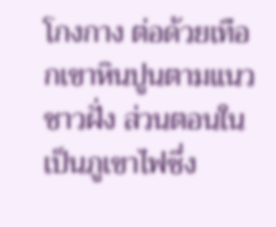โกงกาง ต่อด้วยเทือกเขาหินปูนตามแนวชาวฝั่ง ส่วนตอนในเป็นภูเขาไฟซึ่ง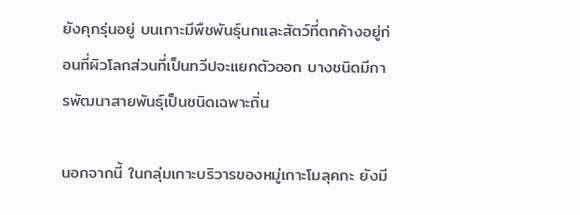ยังคุกรุ่นอยู่ บนเกาะมีพืชพันธุ์นกและสัตว์ที่ตกค้างอยู่ก่อนที่ผิวโลกส่วนที่เป็นทวีปจะแยกตัวออก บางชนิดมีการพัฒนาสายพันธุ์เป็นชนิดเฉพาะถิ่น

นอกจากนี้ ในกลุ่มเกาะบริวารของหมู่เกาะโมลุคกะ ยังมี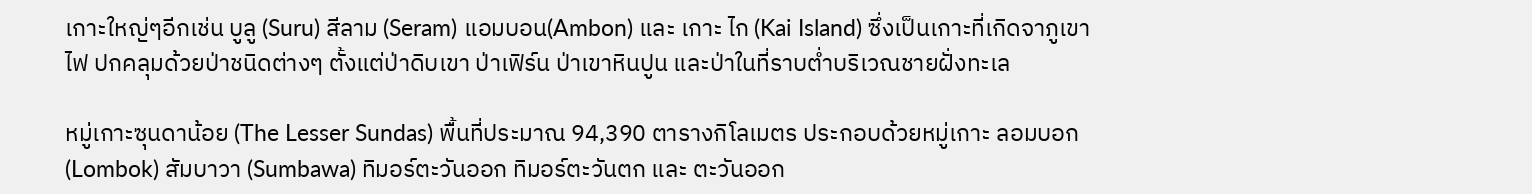เกาะใหญ่ๆอีกเช่น บูลู (Suru) สีลาม (Seram) แอมบอน(Ambon) และ เกาะ ไก (Kai Island) ซึ่งเป็นเกาะที่เกิดจาภูเขาไฟ ปกคลุมด้วยป่าชนิดต่างๆ ตั้งแต่ป่าดิบเขา ป่าเฟิร์น ป่าเขาหินปูน และป่าในที่ราบต่ำบริเวณชายฝั่งทะเล

หมู่เกาะซุนดาน้อย (The Lesser Sundas) พื้นที่ประมาณ 94,390 ตารางกิโลเมตร ประกอบด้วยหมู่เกาะ ลอมบอก (Lombok) สัมบาวา (Sumbawa) ทิมอร์ตะวันออก ทิมอร์ตะวันตก และ ตะวันออก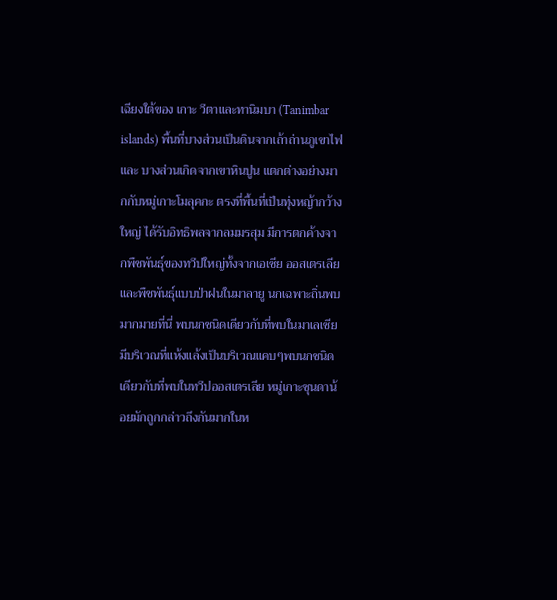เฉียงใต้ของ เกาะ วีตาและทานิมบา (Tanimbar islands) พื้นที่บางส่วนเป็นดินจากเถ้าถ่านภูเขาไฟ และ บางส่วนเกิดจากเขาหินปูน แตกต่างอย่างมากกับหมู่เกาะโมลุคกะ ตรงที่พื้นที่เป็นทุ่งหญ้ากว้างใหญ่ ได้รับอิทธิพลจากลมมรสุม มีการตกค้างจากพืชพันธุ์ของทวีปใหญ่ทั้งจากเอเซีย ออสเตรเลียและพืชพันธุ์แบบป่าฝนในมาลายู นกเฉพาะถิ่นพบมากมายที่นี่ พบนกชนิดเดียวกับที่พบในมาเลเซีย มีบริเวณที่แห้งแล้งเป็นบริเวณแคบๆพบนกชนิดเดียวกับที่พบในทวีปออสเตรเลีย หมู่เกาะซุนดาน้อยมักถูกกล่าวถึงกันมากในห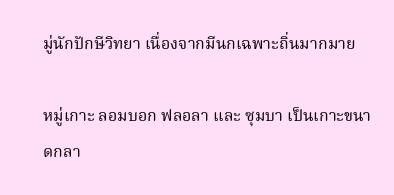มู่นักปักษีวิทยา เนื่องจากมีนกเฉพาะถิ่นมากมาย

หมู่เกาะ ลอมบอก ฟลอลา และ ซุมบา เป็นเกาะขนาดกลา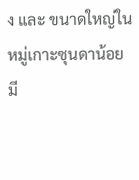ง และ ขนาดใหญ่ในหมู่เกาะซุนดาน้อยมี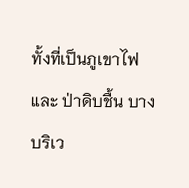ทั้งที่เป็นภูเขาไฟ และ ป่าดิบชื้น บางบริเว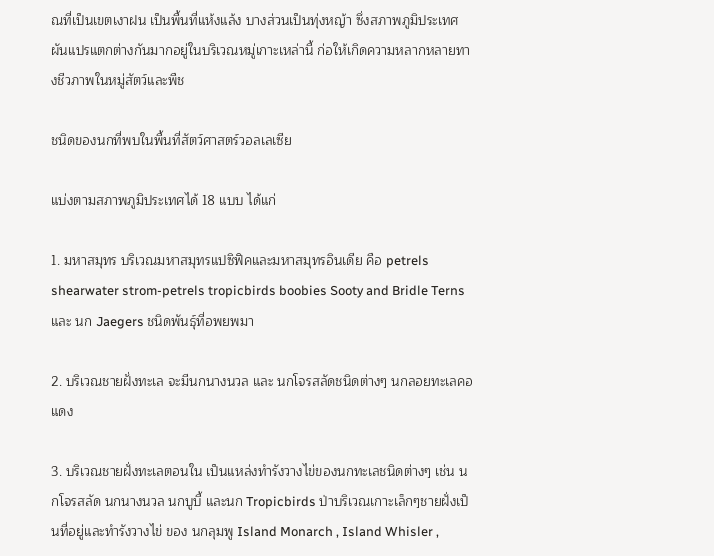ณที่เป็นเขตเงาฝน เป็นพื้นที่แห้งแล้ง บางส่วนเป็นทุ่งหญ้า ซึ่งสภาพภูมิประเทศผันแปรแตกต่างกันมากอยู่ในบริเวณหมู่เกาะเหล่านี้ ก่อให้เกิดความหลากหลายทางชีวภาพในหมู่สัตว์และพืช

ชนิดของนกที่พบในพื้นที่สัตว์ศาสตร์วอลเลเซีย

แบ่งตามสภาพภูมิประเทศได้ 18 แบบ ได้แก่

1. มหาสมุทร บริเวณมหาสมุทรแปซิฟิคและมหาสมุทรอินเดีย คือ petrels shearwater strom-petrels tropicbirds boobies Sooty and Bridle Terns และ นก Jaegers ชนิดพันธุ์ที่อพยพมา

2. บริเวณชายฝั่งทะเล จะมีนกนางนวล และ นกโจรสลัดชนิดต่างๆ นกลอยทะเลคอแดง

3. บริเวณชายฝั่งทะเลตอนใน เป็นแหล่งทำรังวางไข่ของนกทะเลชนิดต่างๆ เช่น นกโจรสลัด นกนางนวล นกบูบี้ และนก Tropicbirds ป่าบริเวณเกาะเล็กๆชายฝั่งเป็นที่อยู่และทำรังวางไข่ ของ นกลุมพู Island Monarch , Island Whisler ,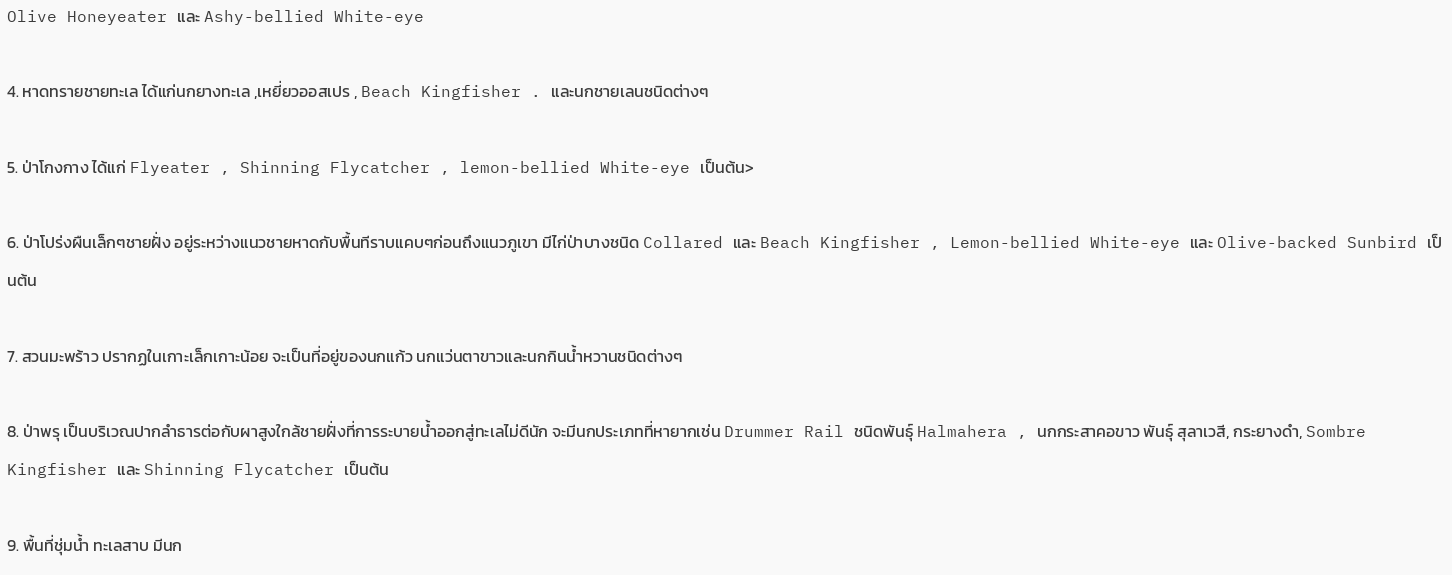Olive Honeyeater และ Ashy-bellied White-eye

4. หาดทรายชายทะเล ได้แก่นกยางทะเล ,เหยี่ยวออสเปร , Beach Kingfisher . และนกชายเลนชนิดต่างๆ

5. ป่าโกงกาง ได้แก่ Flyeater , Shinning Flycatcher , lemon-bellied White-eye เป็นต้น>

6. ป่าโปร่งผืนเล็กๆชายฝั่ง อยู่ระหว่างแนวชายหาดกับพื้นทีราบแคบๆก่อนถึงแนวภูเขา มีไก่ป่าบางชนิด Collared และ Beach Kingfisher , Lemon-bellied White-eye และ Olive-backed Sunbird เป็นต้น

7. สวนมะพร้าว ปรากฏในเกาะเล็กเกาะน้อย จะเป็นที่อยู่ของนกแก้ว นกแว่นตาขาวและนกกินน้ำหวานชนิดต่างๆ

8. ป่าพรุ เป็นบริเวณปากลำธารต่อกับผาสูงใกล้ชายฝั่งที่การระบายน้ำออกสู่ทะเลไม่ดีนัก จะมีนกประเภทที่หายากเช่น Drummer Rail ชนิดพันธุ์ Halmahera , นกกระสาคอขาว พันธุ์ สุลาเวสี, กระยางดำ, Sombre Kingfisher และ Shinning Flycatcher เป็นต้น

9. พื้นที่ชุ่มน้ำ ทะเลสาบ มีนก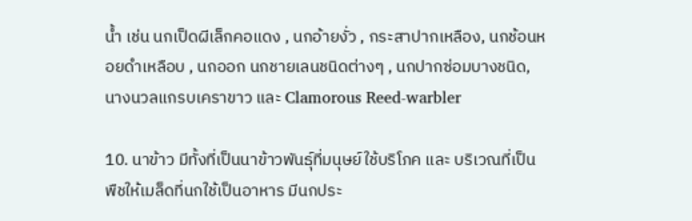น้ำ เช่น นกเป็ดผีเล็กคอแดง , นกอ้ายงั่ว , กระสาปากเหลือง, นกช้อนหอยดำเหลือบ , นกออก นกชายเลนชนิดต่างๆ , นกปากซ่อมบางชนิด, นางนวลแกรบเคราขาว และ Clamorous Reed-warbler

10. นาข้าว มีทั้งที่เป็นนาข้าวพันธุ์ที่มนุษย์ใช้บริโภค และ บริเวณที่เป็นพืชให้เมล็ดที่นกใช้เป็นอาหาร มีนกประ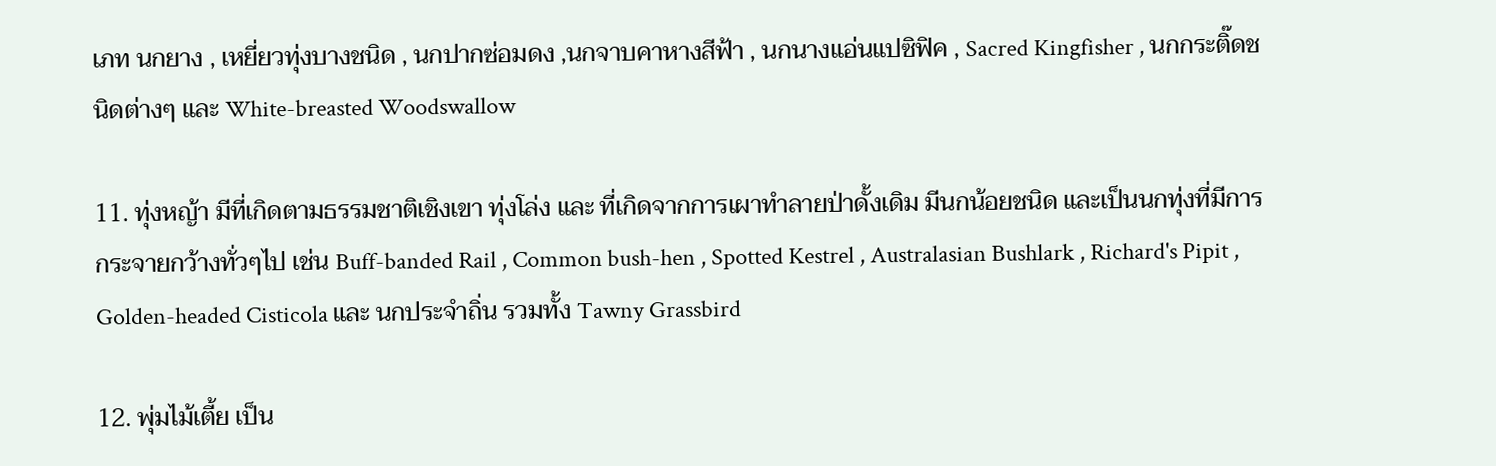เภท นกยาง , เหยี่ยวทุ่งบางชนิด , นกปากซ่อมดง ,นกจาบคาหางสีฟ้า , นกนางแอ่นแปซิฟิค , Sacred Kingfisher , นกกระติ๊ดชนิดต่างๆ และ White-breasted Woodswallow

11. ทุ่งหญ้า มีที่เกิดตามธรรมชาติเชิงเขา ทุ่งโล่ง และ ที่เกิดจากการเผาทำลายป่าดั้งเดิม มีนกน้อยชนิด และเป็นนกทุ่งที่มีการกระจายกว้างทั่วๆไป เช่น Buff-banded Rail , Common bush-hen , Spotted Kestrel , Australasian Bushlark , Richard's Pipit , Golden-headed Cisticola และ นกประจำถิ่น รวมทั้ง Tawny Grassbird

12. พุ่มไม้เตี้ย เป็น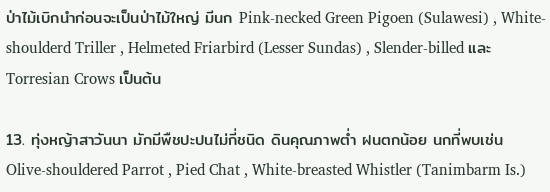ป่าไม้เบิกนำก่อนจะเป็นป่าไม้ใหญ่ มีนก Pink-necked Green Pigoen (Sulawesi) , White-shoulderd Triller , Helmeted Friarbird (Lesser Sundas) , Slender-billed และ Torresian Crows เป็นต้น

13. ทุ่งหญ้าสาวันนา มักมีพืชปะปนไม่กี่ชนิด ดินคุณภาพต่ำ ฝนตกน้อย นกที่พบเช่น Olive-shouldered Parrot , Pied Chat , White-breasted Whistler (Tanimbarm Is.)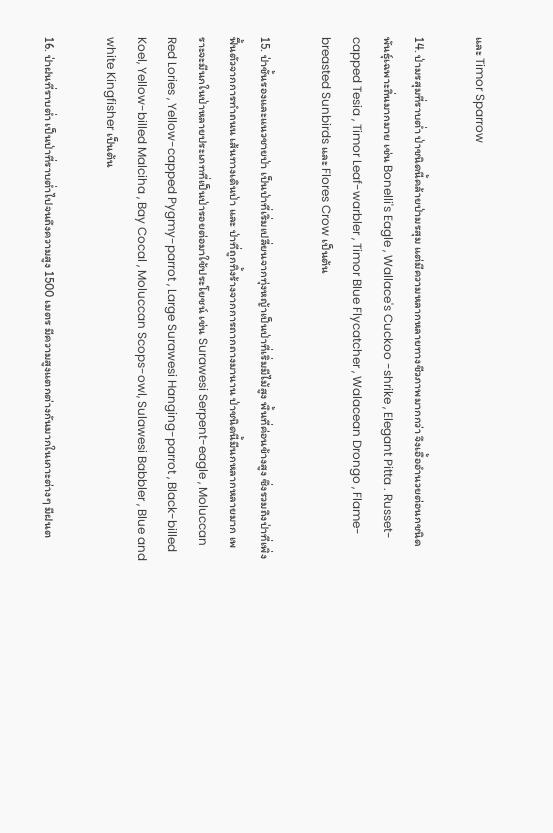และ Timor Sparrow

14. ป่ามรสุมที่ราบต่ำ ป่าชนิดนี้คล้ายป่ามรสุม แต่มีความหลากหลายทางชีวภาพมากกว่า จึงเอื้ออำนวยต่อนกชนิดพันธุ์เฉพาะถิ่นมากมาย เช่น Bonelli's Eagle , Wallace's Cuckoo -shrike , Elegant Pitta . Russet-capped Tesia , Timor Leaf-warbler , Timor Blue Flycatcher , Walacean Drongo , Flame-breasted Sunbirds และ Flores Crow เป็นต้น

15. ป่าชั้นรองและแนวชายป่า เป็นป่าที่เริ่มเปลี่ยนจากทุ่งหญ้าเป็นป่าที่เริ่มมีไม้สูง พื้นที่ค่อนข้างสูง ซึ่งรวมถึงป่าที่เพิ่งฟื้นตัวจากการทำถนน เส้นทางเดินป่า และ ป่าที่ถูกทิ้งร้างจากการถากถางมานาน ป่าชนิดนี้มีนกหลากหลายมาก เพราะจะมีนกในป่าหลายประเภทที่เป็นป่ารอยต่อมาใช้ประโยชน์ เช่น Surawesi Serpent-eagle , Moluccan Red Lories , Yellow-capped Pygmy-parrot , Large Surawesi Hanging-parrot , Black-billed Koel, Yellow-billed Malciha , Bay Cocal , Moluccan Scops-owl, Sulawesi Babbler , Blue and white Kingfisher เป็นต้น

16. ป่าฝนที่ราบต่ำ เป็นป่าที่ราบต่ำไปจนถึงความสูง 1500 เมตร มีความสูงแตกต่างกันมากในเกาะต่างๆ มีฝนต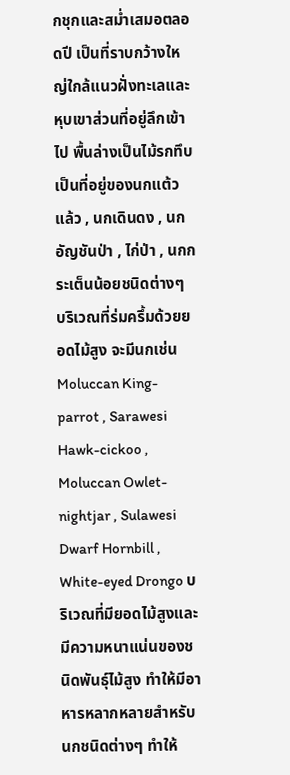กชุกและสม่ำเสมอตลอดปี เป็นที่ราบกว้างใหญ่ใกล้แนวฝั่งทะเลและ หุบเขาส่วนที่อยู่ลึกเข้าไป พื้นล่างเป็นไม้รกทึบ เป็นที่อยู่ของนกแต้วแล้ว , นกเดินดง , นกอัญชันป่า , ไก่ป่า , นกกระเต็นน้อยชนิดต่างๆ บริเวณที่ร่มครึ้มด้วยยอดไม้สูง จะมีนกเช่น Moluccan King-parrot , Sarawesi Hawk-cickoo , Moluccan Owlet-nightjar , Sulawesi Dwarf Hornbill , White-eyed Drongo บริเวณที่มียอดไม้สูงและมีความหนาแน่นของชนิดพันธุ์ไม้สูง ทำให้มีอาหารหลากหลายสำหรับนกชนิดต่างๆ ทำให้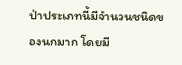ป่าประเภทนี้มีจำนวนชนิดของนกมาก โดยมี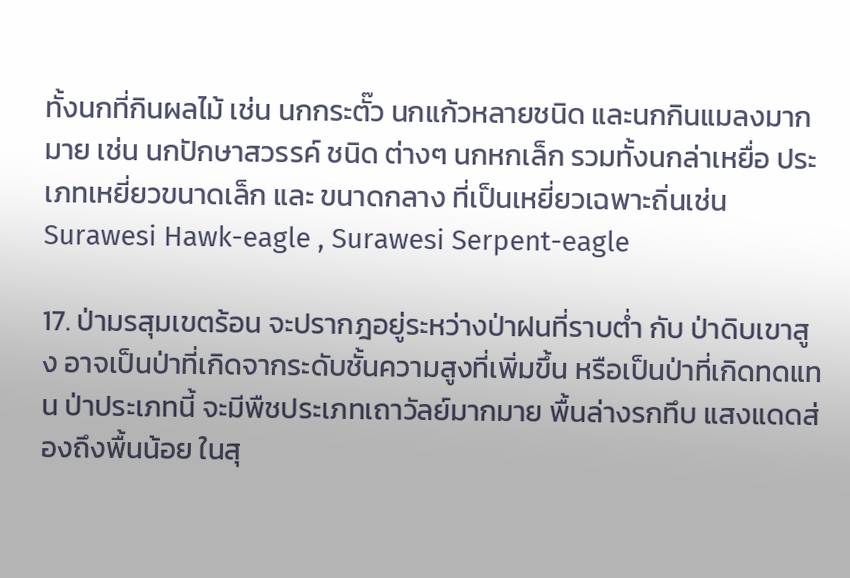ทั้งนกที่กินผลไม้ เช่น นกกระตั๊ว นกแก้วหลายชนิด และนกกินแมลงมากมาย เช่น นกปักษาสวรรค์ ชนิด ต่างๆ นกหกเล็ก รวมทั้งนกล่าเหยื่อ ประเภทเหยี่ยวขนาดเล็ก และ ขนาดกลาง ที่เป็นเหยี่ยวเฉพาะถิ่นเช่น Surawesi Hawk-eagle , Surawesi Serpent-eagle

17. ป่ามรสุมเขตร้อน จะปรากฎอยู่ระหว่างป่าฝนที่ราบต่ำ กับ ป่าดิบเขาสูง อาจเป็นป่าที่เกิดจากระดับชั้นความสูงที่เพิ่มขึ้น หรือเป็นป่าที่เกิดทดแทน ป่าประเภทนี้ จะมีพืชประเภทเถาวัลย์มากมาย พื้นล่างรกทึบ แสงแดดส่องถึงพื้นน้อย ในสุ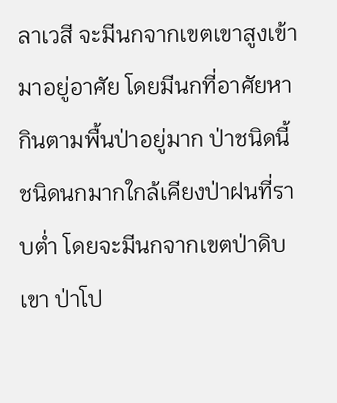ลาเวสี จะมีนกจากเขตเขาสูงเข้ามาอยู่อาศัย โดยมีนกที่อาศัยหากินตามพื้นป่าอยู่มาก ป่าชนิดนี้ชนิดนกมากใกล้เคียงป่าฝนที่ราบต่ำ โดยจะมีนกจากเขตป่าดิบเขา ป่าโป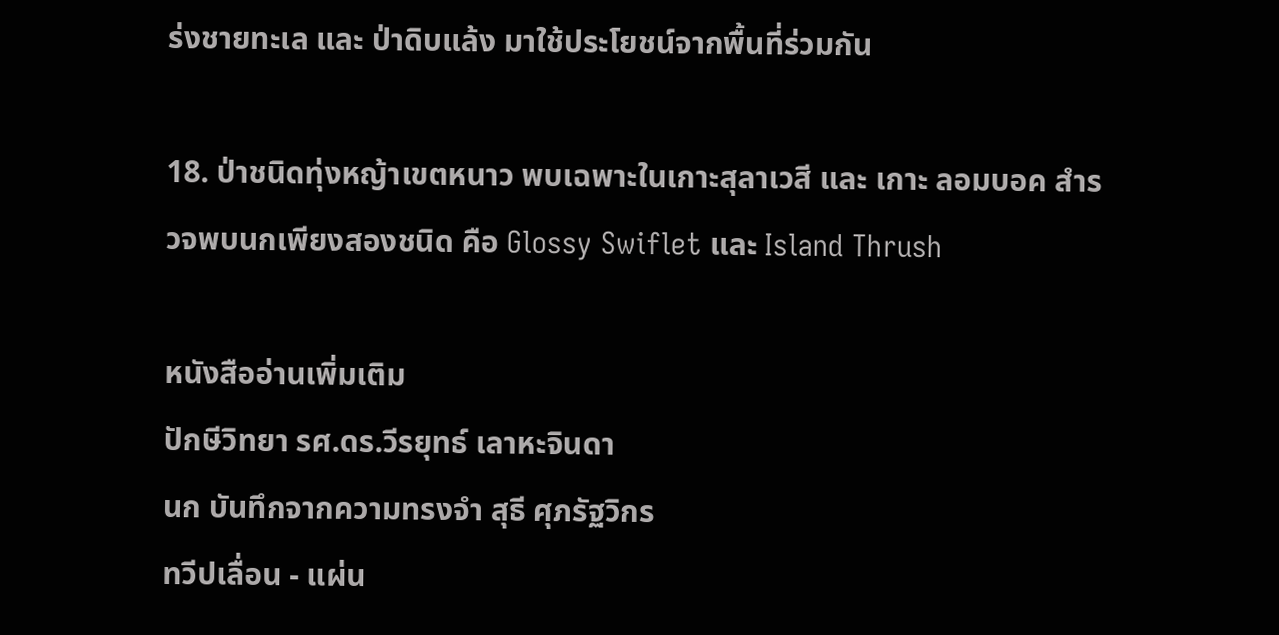ร่งชายทะเล และ ป่าดิบแล้ง มาใช้ประโยชน์จากพื้นที่ร่วมกัน

18. ป่าชนิดทุ่งหญ้าเขตหนาว พบเฉพาะในเกาะสุลาเวสี และ เกาะ ลอมบอค สำรวจพบนกเพียงสองชนิด คือ Glossy Swiflet และ Island Thrush

หนังสืออ่านเพิ่มเติม
ปักษีวิทยา รศ.ดร.วีรยุทธ์ เลาหะจินดา
นก บันทึกจากความทรงจำ สุธี ศุภรัฐวิกร
ทวีปเลื่อน - แผ่น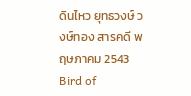ดินไหว ยุทธวงษ์ วงษ์ทอง สารคดี พฤษภาคม 2543
Bird of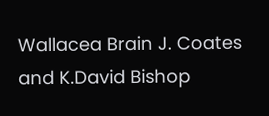Wallacea Brain J. Coates and K.David Bishop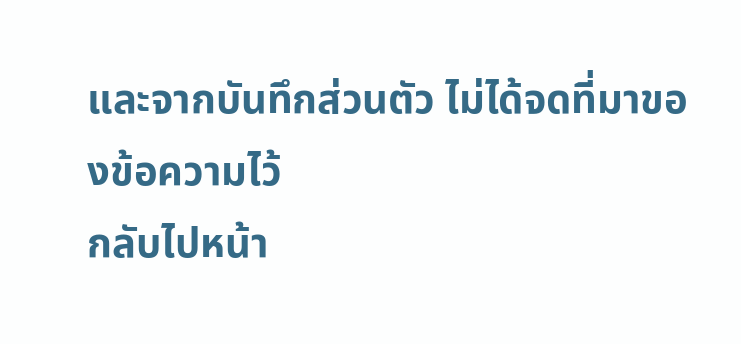และจากบันทึกส่วนตัว ไม่ได้จดที่มาของข้อความไว้
กลับไปหน้า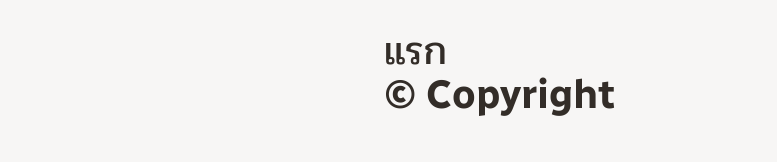แรก
© Copyright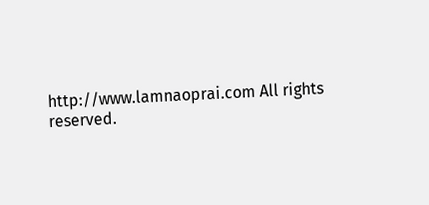http://www.lamnaoprai.com All rights reserved.